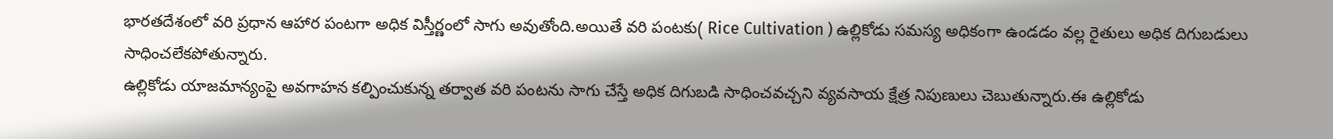భారతదేశంలో వరి ప్రధాన ఆహార పంటగా అధిక విస్తీర్ణంలో సాగు అవుతోంది.అయితే వరి పంటకు( Rice Cultivation ) ఉల్లికోడు సమస్య అధికంగా ఉండడం వల్ల రైతులు అధిక దిగుబడులు సాధించలేకపోతున్నారు.
ఉల్లికోడు యాజమాన్యంపై అవగాహన కల్పించుకున్న తర్వాత వరి పంటను సాగు చేస్తే అధిక దిగుబడి సాధించవచ్చని వ్యవసాయ క్షేత్ర నిపుణులు చెబుతున్నారు.ఈ ఉల్లికోడు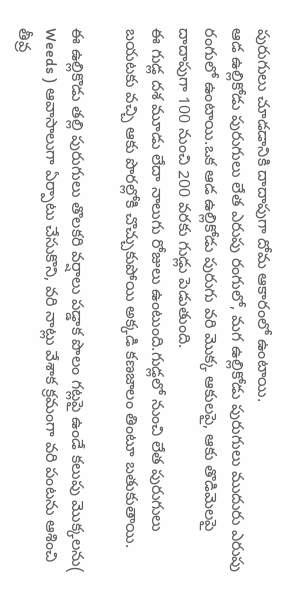పురుగులు చూడడానికి దాదాపుగా దోమ ఆకారంలో ఉంటాయి.
ఆడ ఉల్లికోడు పురుగులు లేత ఎరుపు రంగులో, మగ ఉల్లికోడు పురుగులు ముదురు ఎరుపు రంగులో ఉంటాయి.ఒక ఆడ ఉల్లికోడు పురుగు వరి మొక్క ఆకులపై, ఆకు తొడిమెలపై దాదాపుగా 100 నుంచి 200 వరకు గుడ్లు పెడుతుంది.
ఈ గుడ్ల దశ మూడు లేదా నాలుగు రోజులు ఉంటుంది.గుడ్లలో నుంచి లేత పురుగులు బయటకు వచ్చి ఆకు పొరల్లోకి చొచ్చుకుపోయి అక్కడి కణజాలం తింటూ బతుకుతాయి.

ఈ ఉల్లికొడు తల్లి పురుగులు తొలకరి వర్షాలు పడ్డాక పొలం గట్లపై ఉండే కలుపు మొక్కలను( Weeds ) ఆవాసాలుగా ఏర్పాటు చేసుకొని, వరి నాట్లు వేశాక క్రమంగా వరి పంటను ఆశించి తీవ్ర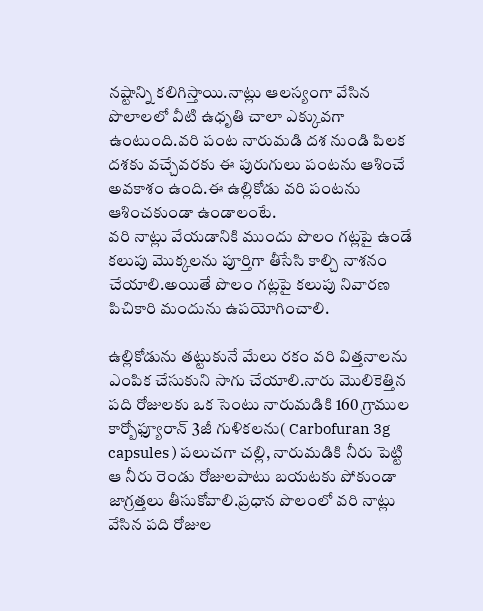నష్టాన్ని కలిగిస్తాయి.నాట్లు ఆలస్యంగా వేసిన పొలాలలో వీటి ఉధృతి చాలా ఎక్కువగా ఉంటుంది.వరి పంట నారుమడి దశ నుండి పిలక దశకు వచ్చేవరకు ఈ పురుగులు పంటను ఆశించే అవకాశం ఉంది.ఈ ఉల్లికోడు వరి పంటను ఆశించకుండా ఉండాలంటే.
వరి నాట్లు వేయడానికి ముందు పొలం గట్లపై ఉండే కలుపు మొక్కలను పూర్తిగా తీసేసి కాల్చి నాశనం చేయాలి.అయితే పొలం గట్లపై కలుపు నివారణ పిచికారి మందును ఉపయోగించాలి.

ఉల్లికోడును తట్టుకునే మేలు రకం వరి విత్తనాలను ఎంపిక చేసుకుని సాగు చేయాలి.నారు మొలికెత్తిన పది రోజులకు ఒక సెంటు నారుమడికి 160 గ్రాముల కార్బోఫ్యూరాన్ 3జీ గుళికలను( Carbofuran 3g capsules ) పలుచగా చల్లి, నారుమడికి నీరు పెట్టి ఆ నీరు రెండు రోజులపాటు బయటకు పోకుండా జాగ్రత్తలు తీసుకోవాలి.ప్రధాన పొలంలో వరి నాట్లు వేసిన పది రోజుల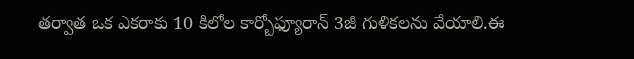తర్వాత ఒక ఎకరాకు 10 కిలోల కార్బోఫ్యూరాన్ 3జీ గుళికలను వేయాలి.ఈ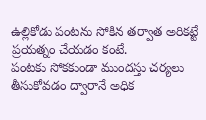ఉల్లికోడు పంటను సోకిన తర్వాత అరికట్టే ప్రయత్నం చేయడం కంటే.
పంటకు సోకకుండా ముందస్తు చర్యలు తీసుకోవడం ద్వారానే అధిక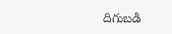దిగుబడి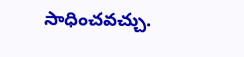సాధించవచ్చు.